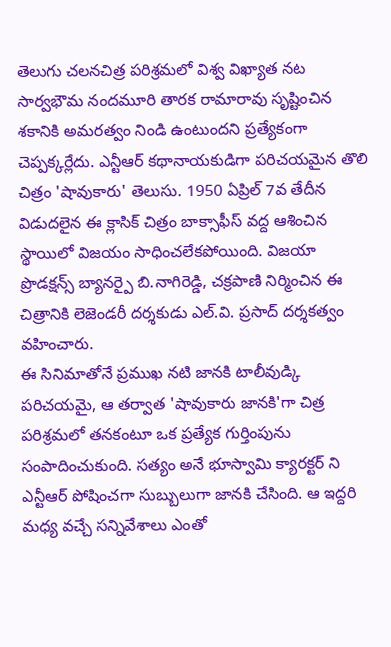తెలుగు చలనచిత్ర పరిశ్రమలో విశ్వ విఖ్యాత నట సార్వభౌమ నందమూరి తారక రామారావు సృష్టించిన శకానికి అమరత్వం నిండి ఉంటుందని ప్రత్యేకంగా చెప్పక్కర్లేదు. ఎన్టీఆర్ కథానాయకుడిగా పరిచయమైన తొలి చిత్రం 'షావుకారు' తెలుసు. 1950 ఏప్రిల్ 7వ తేదీన విడుదలైన ఈ క్లాసిక్ చిత్రం బాక్సాఫీస్ వద్ద ఆశించిన స్థాయిలో విజయం సాధించలేకపోయింది. విజయా ప్రొడక్షన్స్ బ్యానర్పై బి.నాగిరెడ్డి, చక్రపాణి నిర్మించిన ఈ చిత్రానికి లెజెండరీ దర్శకుడు ఎల్.వి. ప్రసాద్ దర్శకత్వం వహించారు.
ఈ సినిమాతోనే ప్రముఖ నటి జానకి టాలీవుడ్కి పరిచయమై, ఆ తర్వాత 'షావుకారు జానకి'గా చిత్ర పరిశ్రమలో తనకంటూ ఒక ప్రత్యేక గుర్తింపును సంపాదించుకుంది. సత్యం అనే భూస్వామి క్యారక్టర్ ని ఎన్టీఆర్ పోషించగా సుబ్బులుగా జానకి చేసింది. ఆ ఇద్దరి మధ్య వచ్చే సన్నివేశాలు ఎంతో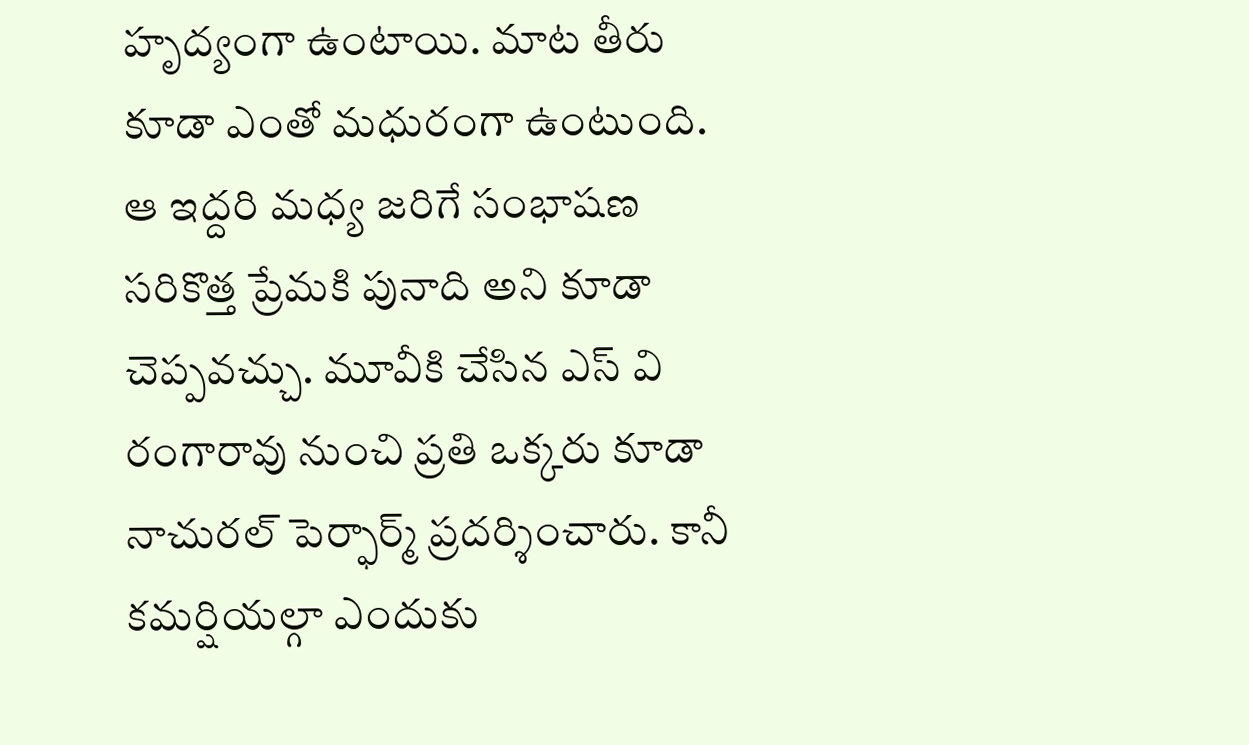హృద్యంగా ఉంటాయి. మాట తీరు కూడా ఎంతో మధురంగా ఉంటుంది. ఆ ఇద్దరి మధ్య జరిగే సంభాషణ సరికొత్త ప్రేమకి పునాది అని కూడా చెప్పవచ్చు. మూవీకి చేసిన ఎస్ వి రంగారావు నుంచి ప్రతి ఒక్కరు కూడా నాచురల్ పెర్ఫార్మ్ ప్రదర్శించారు. కానీ కమర్షియల్గా ఎందుకు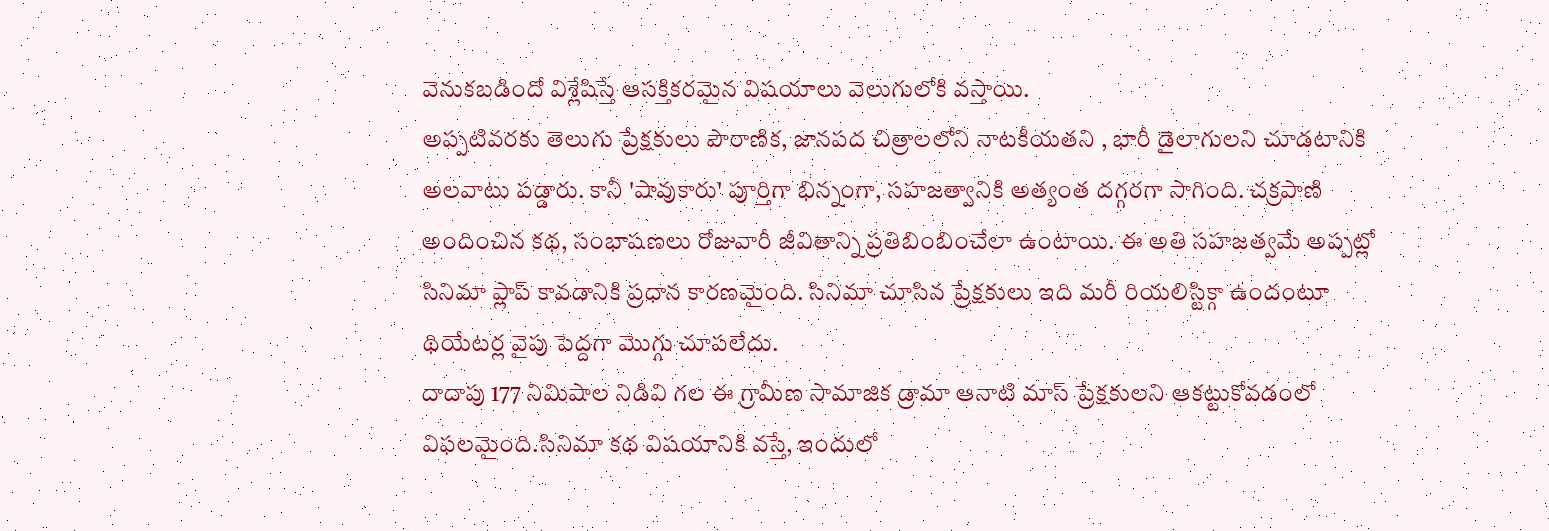వెనుకబడిందో విశ్లేషిస్తే ఆసక్తికరమైన విషయాలు వెలుగులోకి వస్తాయి.
అప్పటివరకు తెలుగు ప్రేక్షకులు పౌరాణిక, జానపద చిత్రాలలోని నాటకీయతని , భారీ డైలాగులని చూడటానికి అలవాటు పడ్డారు. కానీ 'షావుకారు' పూర్తిగా భిన్నంగా, సహజత్వానికి అత్యంత దగ్గరగా సాగింది. చక్రపాణి అందించిన కథ, సంభాషణలు రోజువారీ జీవితాన్ని ప్రతిబింబించేలా ఉంటాయి. ఈ అతి సహజత్వమే అప్పట్లో సినిమా ప్లాప్ కావడానికి ప్రధాన కారణమైంది. సినిమా చూసిన ప్రేక్షకులు ఇది మరీ రియలిస్టిక్గా ఉందంటూ థియేటర్ల వైపు పెద్దగా మొగ్గు చూపలేదు.
దాదాపు 177 నిమిషాల నిడివి గల ఈ గ్రామీణ సామాజిక డ్రామా ఆనాటి మాస్ ప్రేక్షకులని ఆకట్టుకోవడంలో విఫలమైంది.సినిమా కథ విషయానికి వస్తే, ఇందులో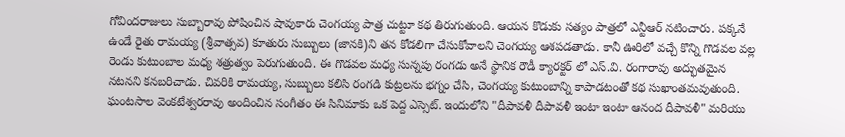గోవిందరాజులు సుబ్బారావు పోషించిన షావుకారు చెంగయ్య పాత్ర చుట్టూ కథ తిరుగుతుంది. ఆయన కొడుకు సత్యం పాత్రలో ఎన్టీఆర్ నటించారు. పక్కనే ఉండే రైతు రామయ్య (శ్రీవాత్సవ) కూతురు సుబ్బులు (జానకి)ని తన కోడలిగా చేసుకోవాలని చెంగయ్య ఆశపడతాడు. కానీ ఊరిలో వచ్చే కొన్ని గొడవల వల్ల రెండు కుటుంబాల మధ్య శత్రుత్వం పెరుగుతుంది. ఈ గొడవల మధ్య సున్నపు రంగడు అనే స్థానిక రౌడీ క్యారక్టర్ లో ఎస్.వి. రంగారావు అద్భుతమైన నటనని కనబరిచాడు. చివరికి రామయ్య, సుబ్బులు కలిసి రంగడి కుట్రలను భగ్నం చేసి, చెంగయ్య కుటుంబాన్ని కాపాడటంతో కథ సుఖాంతమవుతుంది. ఘంటసాల వెంకటేశ్వరరావు అందించిన సంగీతం ఈ సినిమాకు ఒక పెద్ద ఎస్సెట్. ఇందులోని "దీపావళీ దీపావళీ ఇంటా ఇంటా ఆనంద దీపావళీ" మరియు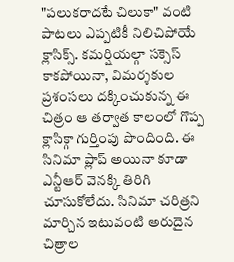"పలుకరాదటే చిలుకా" వంటి పాటలు ఎప్పటికీ నిలిచిపోయే క్లాసిక్స్. కమర్షియల్గా సక్సెస్ కాకపోయినా, విమర్శకుల ప్రశంసలు దక్కించుకున్న ఈ చిత్రం ఆ తర్వాత కాలంలో గొప్ప క్లాసిక్గా గుర్తింపు పొందింది. ఈ సినిమా ప్లాప్ అయినా కూడా ఎన్టీఆర్ వెనక్కి తిరిగి చూసుకోలేదు. సినిమా చరిత్రని మార్చిన ఇటువంటి అరుదైన చిత్రాల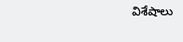విశేషాలు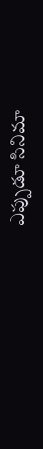ఎప్పుడూ సినిమా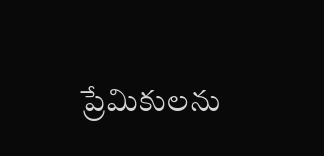ప్రేమికులను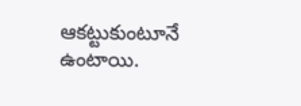ఆకట్టుకుంటూనే ఉంటాయి.